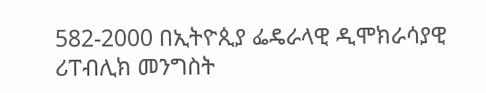582-2000 በኢትዮጲያ ፌዴራላዊ ዲሞክራሳያዊ ሪፐብሊክ መንግስት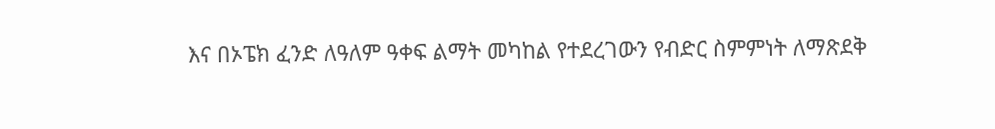እና በኦፔክ ፈንድ ለዓለም ዓቀፍ ልማት መካከል የተደረገውን የብድር ስምምነት ለማጽደቅ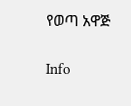የወጣ አዋጅ

Info